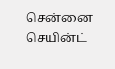சென்னை செயின்ட்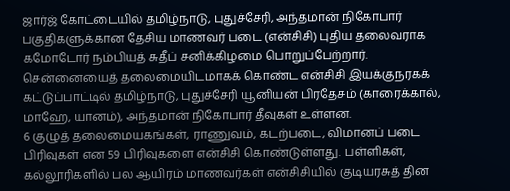ஜார்ஜ் கோட்டையில் தமிழ்நாடு, புதுச்சேரி, அந்தமான் நிகோபார் பகுதிகளுக்கான தேசிய மாணவர் படை (என்சிசி) புதிய தலைவராக கமோடோர் நம்பியத் சுதீப் சனிக்கிழமை பொறுப்பேற்றார்.
சென்னையைத் தலைமையிடமாகக் கொண்ட என்சிசி இயக்குநரகக் கட்டுப்பாட்டில் தமிழ்நாடு, புதுச்சேரி யூனியன் பிரதேசம் (காரைக்கால், மாஹே, யானம்), அந்தமான் நிகோபார் தீவுகள் உள்ளன.
6 குழுத் தலைமையகங்கள், ராணுவம், கடற்படை, விமானப் படை பிரிவுகள் என 59 பிரிவுகளை என்சிசி கொண்டுள்ளது. பள்ளிகள், கல்லூரிகளில் பல ஆயிரம் மாணவர்கள் என்சிசியில் குடியரசுத் தின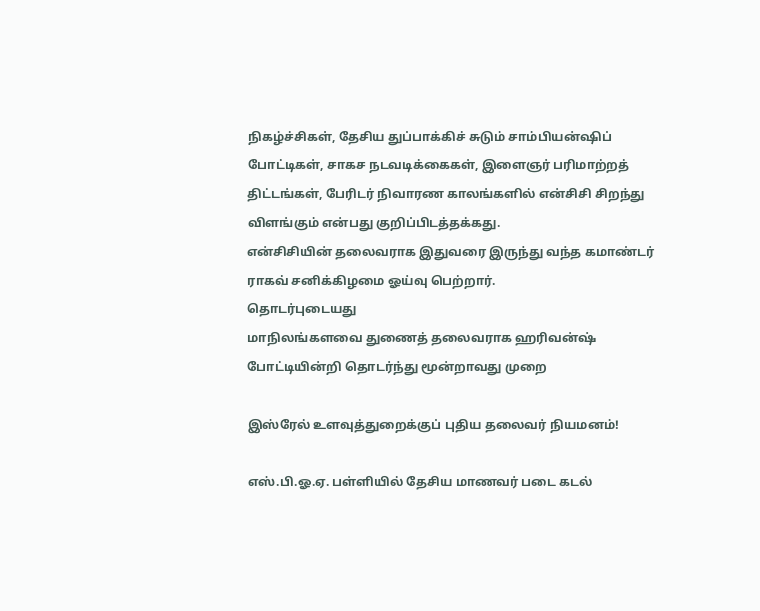நிகழ்ச்சிகள், தேசிய துப்பாக்கிச் சுடும் சாம்பியன்ஷிப் போட்டிகள், சாகச நடவடிக்கைகள், இளைஞர் பரிமாற்றத் திட்டங்கள், பேரிடர் நிவாரண காலங்களில் என்சிசி சிறந்து விளங்கும் என்பது குறிப்பிடத்தக்கது.
என்சிசியின் தலைவராக இதுவரை இருந்து வந்த கமாண்டர் ராகவ் சனிக்கிழமை ஓய்வு பெற்றார்.
தொடர்புடையது
மாநிலங்களவை துணைத் தலைவராக ஹரிவன்ஷ் போட்டியின்றி தொடர்ந்து மூன்றாவது முறை

இஸ்ரேல் உளவுத்துறைக்குப் புதிய தலைவர் நியமனம்!

எஸ்.பி.ஓ.ஏ. பள்ளியில் தேசிய மாணவர் படை கடல்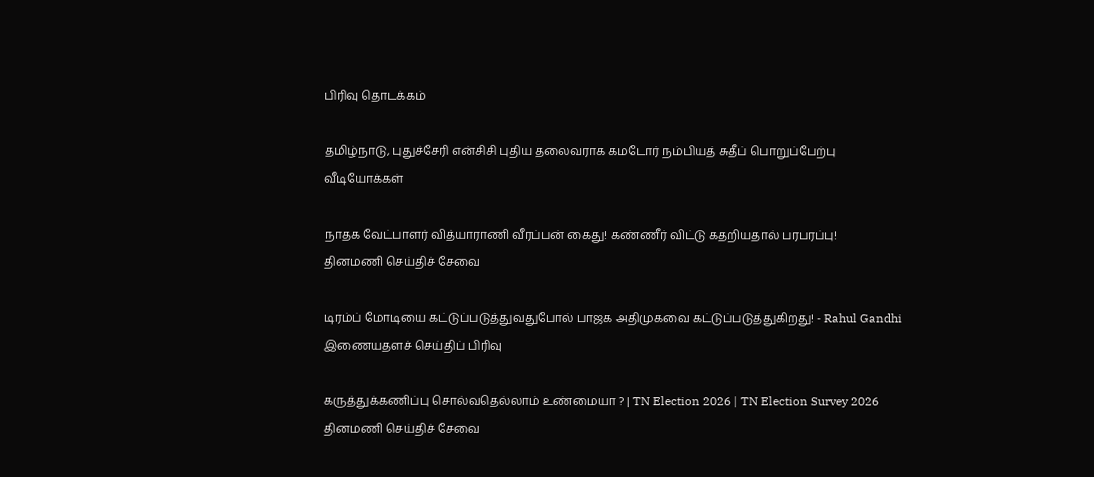பிரிவு தொடக்கம்

தமிழ்நாடு, புதுச்சேரி என்சிசி புதிய தலைவராக கமடோர் நம்பியத் சுதீப் பொறுப்பேற்பு
வீடியோக்கள்

நாதக வேட்பாளர் வித்யாராணி வீரப்பன் கைது! கண்ணீர் விட்டு கதறியதால் பரபரப்பு!
தினமணி செய்திச் சேவை

டிரம்ப் மோடியை கட்டுப்படுத்துவதுபோல் பாஜக அதிமுகவை கட்டுப்படுத்துகிறது! - Rahul Gandhi
இணையதளச் செய்திப் பிரிவு

கருத்துக்கணிப்பு சொல்வதெல்லாம் உண்மையா ? | TN Election 2026 | TN Election Survey 2026
தினமணி செய்திச் சேவை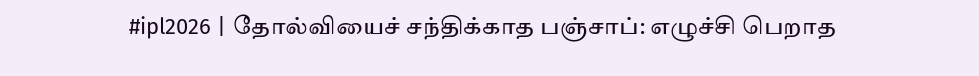#ipl2026 | தோல்வியைச் சந்திக்காத பஞ்சாப்: எழுச்சி பெறாத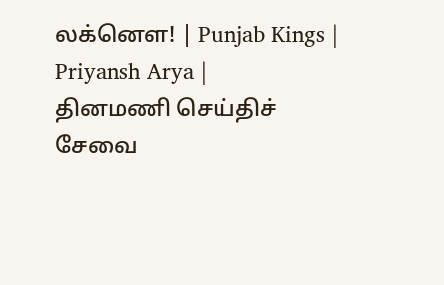லக்னௌ! | Punjab Kings | Priyansh Arya |
தினமணி செய்திச் சேவை